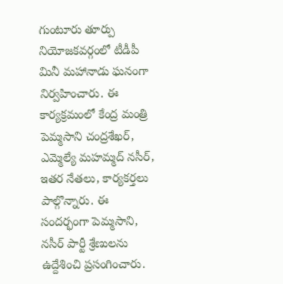గుంటూరు తూర్పు నియోజకవర్గంలో టీడీపీ మినీ మహానాడు ఘనంగా నిర్వహించారు. ఈ కార్యక్రమంలో కేంద్ర మంత్రి పెమ్మసాని చంద్రశేఖర్, ఎమ్మెల్యే మహమ్మద్ నసీర్, ఇతర నేతలు, కార్యకర్తలు పాల్గొన్నారు. ఈ సందర్భంగా పెమ్మసాని, నసీర్ పార్టీ శ్రేణులను ఉద్దేశించి ప్రసంగించారు.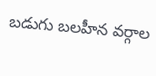బడుగు బలహీన వర్గాల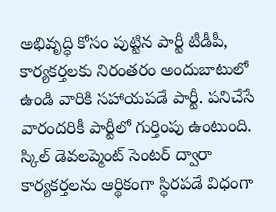అభివృద్ధి కోసం పుట్టిన పార్టీ టీడీపీ, కార్యకర్తలకు నిరంతరం అందుబాటులో ఉండి వారికి సహాయపడే పార్టీ. పనిచేసే వారందరికీ పార్టీలో గుర్తింపు ఉంటుంది. స్కిల్ డెవలప్మెంట్ సెంటర్ ద్వారా కార్యకర్తలను ఆర్థికంగా స్థిరపడే విధంగా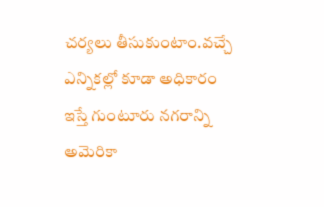చర్యలు తీసుకుంటాం.వచ్చే ఎన్నికల్లో కూడా అధికారం ఇస్తే గుంటూరు నగరాన్ని అమెరికా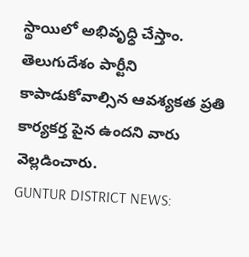స్థాయిలో అభివృధ్ధి చేస్తాం. తెలుగుదేశం పార్టీని కాపాడుకోవాల్సిన ఆవశ్యకత ప్రతి కార్యకర్త పైన ఉందని వారు వెల్లడించారు.
GUNTUR DISTRICT NEWS: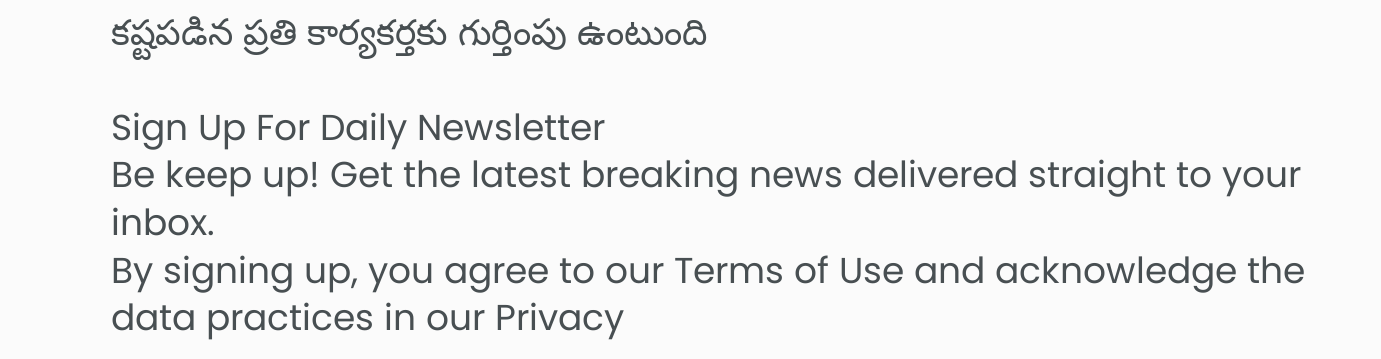కష్టపడిన ప్రతి కార్యకర్తకు గుర్తింపు ఉంటుంది

Sign Up For Daily Newsletter
Be keep up! Get the latest breaking news delivered straight to your inbox.
By signing up, you agree to our Terms of Use and acknowledge the data practices in our Privacy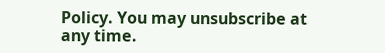Policy. You may unsubscribe at any time.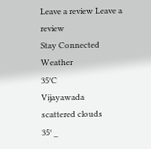Leave a review Leave a review
Stay Connected
Weather
35°C
Vijayawada
scattered clouds
35° _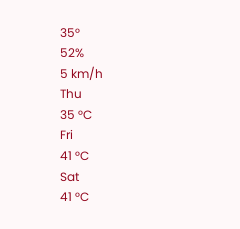35°
52%
5 km/h
Thu
35 °C
Fri
41 °C
Sat
41 °C